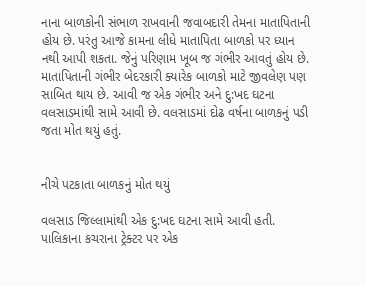નાના બાળકોની સંભાળ રાખવાની જવાબદારી તેમના માતાપિતાની હોય છે. પરંતુ આજે કામના લીધે માતાપિતા બાળકો પર ધ્યાન નથી આપી શકતા. જેનું પરિણામ ખૂબ જ ગંભીર આવતું હોય છે. માતાપિતાની ગંભીર બેદરકારી ક્યારેક બાળકો માટે જીવલેણ પણ સાબિત થાય છે. આવી જ એક ગંભીર અને દુ:ખદ ઘટના વલસાડમાંથી સામે આવી છે. વલસાડમાં દોઢ વર્ષના બાળકનું પડી જતા મોત થયું હતું.


નીચે પટકાતા બાળકનું મોત થયું

વલસાડ જિલ્લામાંથી એક દુ:ખદ ઘટના સામે આવી હતી. પાલિકાના કચરાના ટ્રેક્ટર પર એક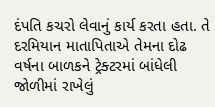દંપતિ કચરો લેવાનું કાર્ય કરતા હતા. તે દરમિયાન માતાપિતાએ તેમના દોઢ વર્ષના બાળકને ટ્રેક્ટરમાં બાંધેલી જોળીમાં રાખેલું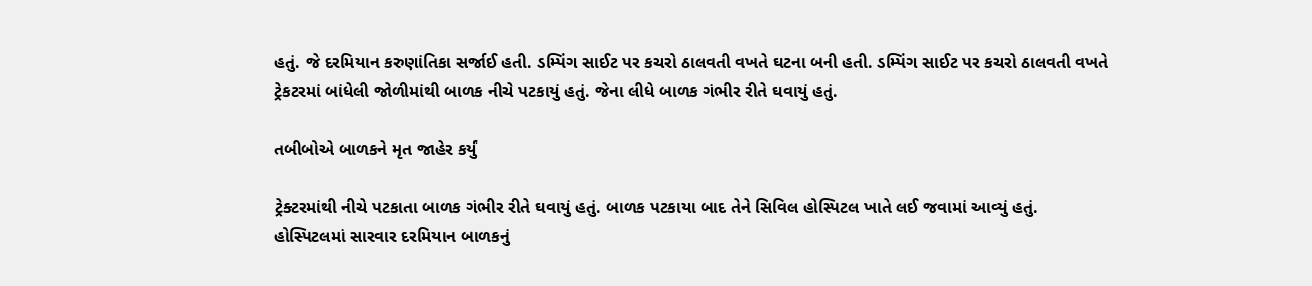હતું. જે દરમિયાન કરુણાંતિકા સર્જાઈ હતી. ડમ્પિંગ સાઈટ પર કચરો ઠાલવતી વખતે ઘટના બની હતી. ડમ્પિંગ સાઈટ પર કચરો ઠાલવતી વખતે ટ્રેકટરમાં બાંધેલી જોળીમાંથી બાળક નીચે પટકાયું હતું. જેના લીધે બાળક ગંભીર રીતે ઘવાયું હતું.

તબીબોએ બાળકને મૃત જાહેર કર્યું

ટ્રેક્ટરમાંથી નીચે પટકાતા બાળક ગંભીર રીતે ઘવાયું હતું. બાળક પટકાયા બાદ તેને સિવિલ હોસ્પિટલ ખાતે લઈ જવામાં આવ્યું હતું. હોસ્પિટલમાં સારવાર દરમિયાન બાળકનું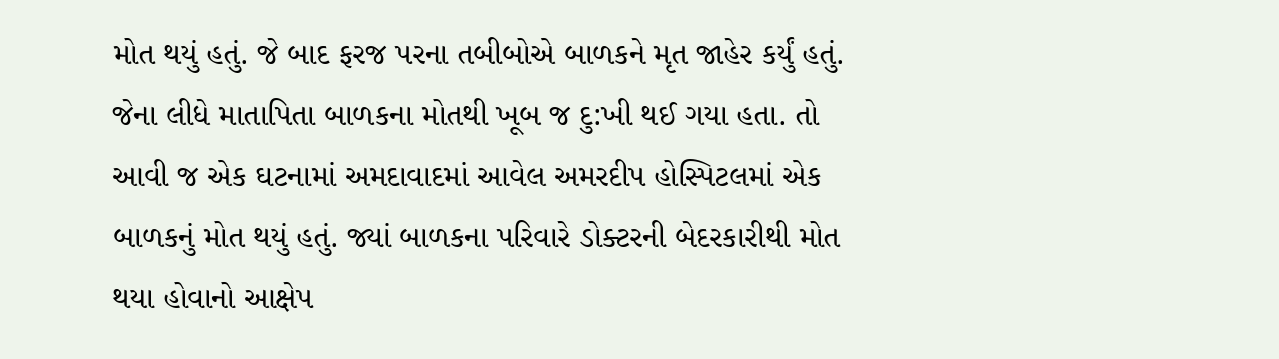મોત થયું હતું. જે બાદ ફરજ પરના તબીબોએ બાળકને મૃત જાહેર કર્યું હતું. જેના લીધે માતાપિતા બાળકના મોતથી ખૂબ જ દુ:ખી થઈ ગયા હતા. તો આવી જ એક ઘટનામાં અમદાવાદમાં આવેલ અમરદીપ હોસ્પિટલમાં એક બાળકનું મોત થયું હતું. જ્યાં બાળકના પરિવારે ડોક્ટરની બેદરકારીથી મોત થયા હોવાનો આક્ષેપ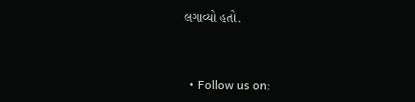લગાવ્યો હતો.


  • Follow us on: